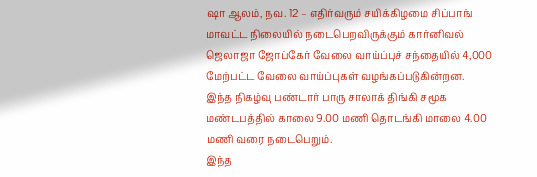ஷா ஆலம், நவ. 12 – எதிர்வரும் சயிக்கிழமை சிப்பாங் மாவட்ட நிலையில் நடைபெறவிருக்கும் கார்னிவல் ஜெலாஜா ஜோப்கேர் வேலை வாய்ப்புச் சந்தையில் 4,000 மேற்பட்ட வேலை வாய்ப்புகள் வழங்கப்படுகின்றன.
இந்த நிகழ்வு பண்டார் பாரு சாலாக் திங்கி சமூக மண்டபத்தில் காலை 9.00 மணி தொடங்கி மாலை 4.00 மணி வரை நடைபெறும்.
இந்த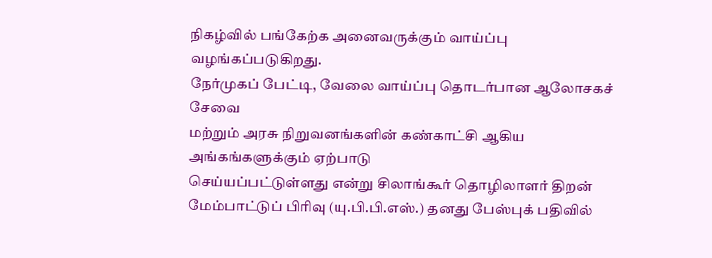நிகழ்வில் பங்கேற்க அனைவருக்கும் வாய்ப்பு வழங்கப்படுகிறது.
நேர்முகப் பேட்டி, வேலை வாய்ப்பு தொடர்பான ஆலோசகச் சேவை
மற்றும் அரசு நிறுவனங்களின் கண்காட்சி ஆகிய அங்கங்களுக்கும் ஏற்பாடு
செய்யப்பட்டுள்ளது என்று சிலாங்கூர் தொழிலாளர் திறன் மேம்பாட்டுப் பிரிவு (யு.பி.பி.எஸ்.) தனது பேஸ்புக் பதிவில்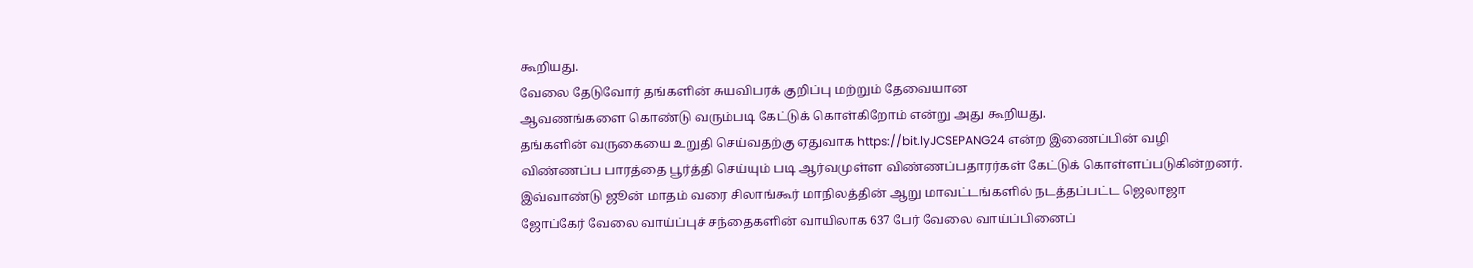கூறியது.
வேலை தேடுவோர் தங்களின் சுயவிபரக் குறிப்பு மற்றும் தேவையான
ஆவணங்களை கொண்டு வரும்படி கேட்டுக் கொள்கிறோம் என்று அது கூறியது.
தங்களின் வருகையை உறுதி செய்வதற்கு ஏதுவாக https://bit.lyJCSEPANG24 என்ற இணைப்பின் வழி விண்ணப்ப பாரத்தை பூர்த்தி செய்யும் படி ஆர்வமுள்ள விண்ணப்பதாரர்கள் கேட்டுக் கொள்ளப்படுகின்றனர்.
இவ்வாண்டு ஜூன் மாதம் வரை சிலாங்கூர் மாநிலத்தின் ஆறு மாவட்டங்களில் நடத்தப்பட்ட ஜெலாஜா ஜோப்கேர் வேலை வாய்ப்புச் சந்தைகளின் வாயிலாக 637 பேர் வேலை வாய்ப்பினைப்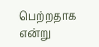பெற்றதாக என்று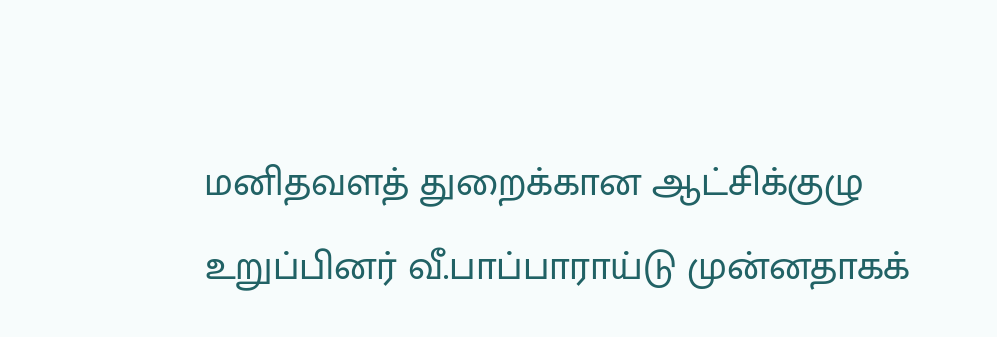மனிதவளத் துறைக்கான ஆட்சிக்குழு உறுப்பினர் வீ.பாப்பாராய்டு முன்னதாகக்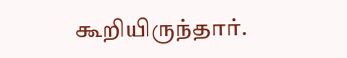கூறியிருந்தார்.